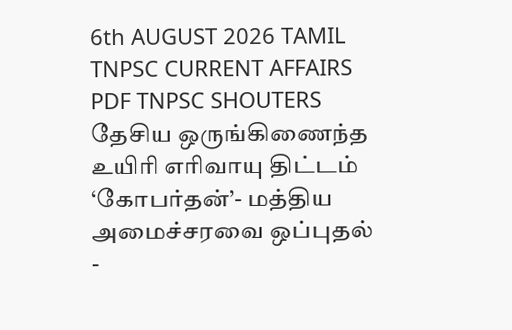6th AUGUST 2026 TAMIL TNPSC CURRENT AFFAIRS PDF TNPSC SHOUTERS
தேசிய ஒருங்கிணைந்த உயிரி எரிவாயு திட்டம் ‘கோபர்தன்’- மத்திய அமைச்சரவை ஒப்புதல்
-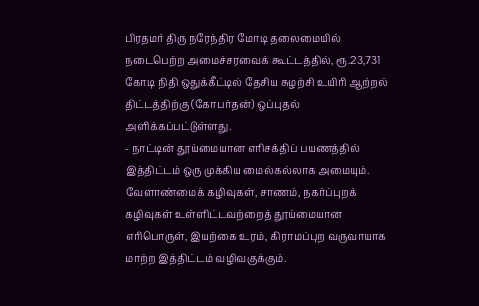பிரதமர் திரு நரேந்திர மோடி தலைமையில் நடைபெற்ற அமைச்சரவைக் கூட்டத்தில், ரூ.23,731 கோடி நிதி ஒதுக்கீட்டில் தேசிய சுழற்சி உயிரி ஆற்றல் திட்டத்திற்கு (கோபர்தன்) ஒப்புதல் அளிக்கப்பட்டுள்ளது.
- நாட்டின் தூய்மையான எரிசக்திப் பயணத்தில் இத்திட்டம் ஒரு முக்கிய மைல்கல்லாக அமையும். வேளாண்மைக் கழிவுகள், சாணம், நகர்ப்புறக் கழிவுகள் உள்ளிட்டவற்றைத் தூய்மையான எரிபொருள், இயற்கை உரம், கிராமப்புற வருவாயாக மாற்ற இத்திட்டம் வழிவகுக்கும்.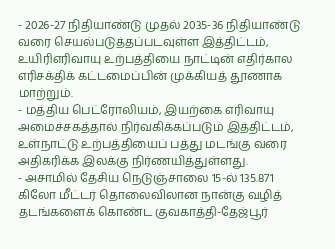- 2026-27 நிதியாண்டு முதல் 2035-36 நிதியாண்டு வரை செயல்படுத்தப்படவுள்ள இத்திட்டம், உயிரிஎரிவாயு உற்பத்தியை நாட்டின் எதிர்கால எரிசக்திக் கட்டமைப்பின் முக்கியத் தூணாக மாற்றும்.
- மத்திய பெட்ரோலியம், இயற்கை எரிவாயு அமைச்சகத்தால் நிர்வகிக்கப்படும் இத்திட்டம், உள்நாட்டு உற்பத்தியைப் பத்து மடங்கு வரை அதிகரிக்க இலக்கு நிர்ணயித்துள்ளது.
- அசாமில் தேசிய நெடுஞ்சாலை 15-ல் 135.871 கிலோ மீட்டர் தொலைவிலான நான்கு வழித் தடங்களைக் கொண்ட குவகாத்தி-தேஜ்பூர்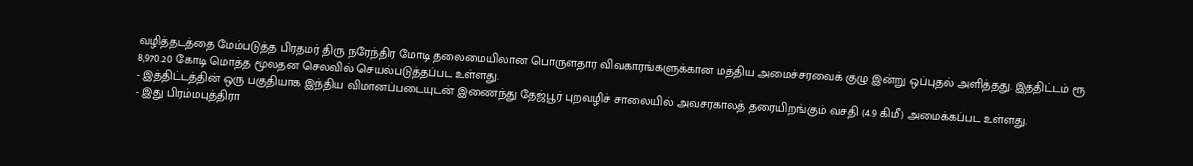வழித்தடத்தை மேம்படுத்த பிரதமர் திரு நரேந்திர மோடி தலைமையிலான பொருளதார விவகாரங்களுக்கான மத்திய அமைச்சரவைக் குழு இன்று ஒப்புதல் அளித்தது. இத்திட்டம் ரூ 8,970.20 கோடி மொத்த மூலதன செலவில் செயல்படுத்தப்பட உள்ளது.
- இத்திட்டத்தின் ஒரு பகுதியாக இந்திய விமானப்படையுடன் இணைந்து தேஜ்பூர் புறவழிச் சாலையில் அவசரகாலத் தரையிறங்கும் வசதி (4.9 கிமீ) அமைக்கப்பட உள்ளது.
- இது பிரம்மபுத்திரா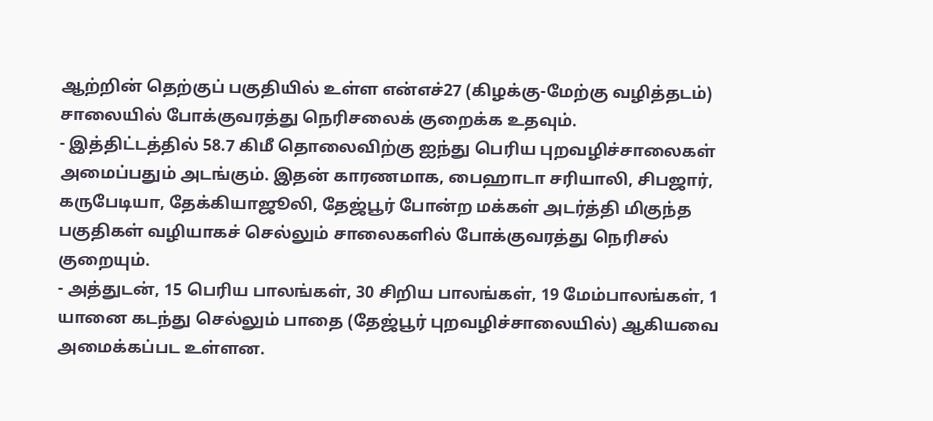ஆற்றின் தெற்குப் பகுதியில் உள்ள என்எச்27 (கிழக்கு-மேற்கு வழித்தடம்) சாலையில் போக்குவரத்து நெரிசலைக் குறைக்க உதவும்.
- இத்திட்டத்தில் 58.7 கிமீ தொலைவிற்கு ஐந்து பெரிய புறவழிச்சாலைகள் அமைப்பதும் அடங்கும். இதன் காரணமாக, பைஹாடா சரியாலி, சிபஜார், கருபேடியா, தேக்கியாஜூலி, தேஜ்பூர் போன்ற மக்கள் அடர்த்தி மிகுந்த பகுதிகள் வழியாகச் செல்லும் சாலைகளில் போக்குவரத்து நெரிசல் குறையும்.
- அத்துடன், 15 பெரிய பாலங்கள், 30 சிறிய பாலங்கள், 19 மேம்பாலங்கள், 1 யானை கடந்து செல்லும் பாதை (தேஜ்பூர் புறவழிச்சாலையில்) ஆகியவை அமைக்கப்பட உள்ளன.